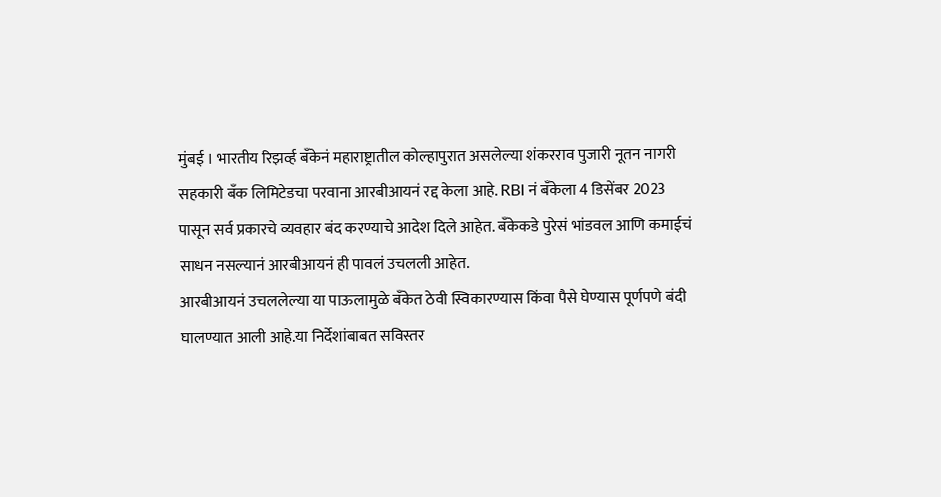मुंबई । भारतीय रिझर्व्ह बँकेनं महाराष्ट्रातील कोल्हापुरात असलेल्या शंकरराव पुजारी नूतन नागरी सहकारी बँक लिमिटेडचा परवाना आरबीआयनं रद्द केला आहे. RBI नं बँकेला 4 डिसेंबर 2023 पासून सर्व प्रकारचे व्यवहार बंद करण्याचे आदेश दिले आहेत. बँकेकडे पुरेसं भांडवल आणि कमाईचं साधन नसल्यानं आरबीआयनं ही पावलं उचलली आहेत.
आरबीआयनं उचललेल्या या पाऊलामुळे बँकेत ठेवी स्विकारण्यास किंवा पैसे घेण्यास पूर्णपणे बंदी घालण्यात आली आहे.या निर्देशांबाबत सविस्तर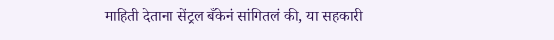माहिती देताना सेंट्रल बँकेनं सांगितलं की, या सहकारी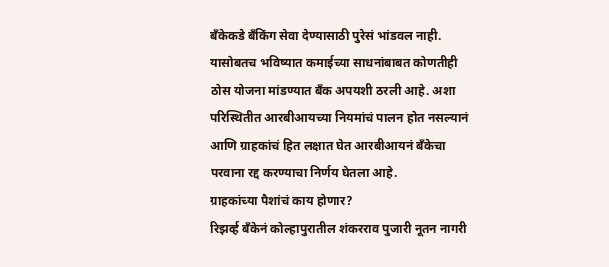बँकेकडे बँकिंग सेवा देण्यासाठी पुरेसं भांडवल नाही. यासोबतच भविष्यात कमाईच्या साधनांबाबत कोणतीही ठोस योजना मांडण्यात बँक अपयशी ठरली आहे. अशा परिस्थितीत आरबीआयच्या नियमांचं पालन होत नसल्यानं आणि ग्राहकांचं हित लक्षात घेत आरबीआयनं बँकेचा परवाना रद्द करण्याचा निर्णय घेतला आहे.
ग्राहकांच्या पैशांचं काय होणार?
रिझर्व्ह बँकेनं कोल्हापुरातील शंकरराव पुजारी नूतन नागरी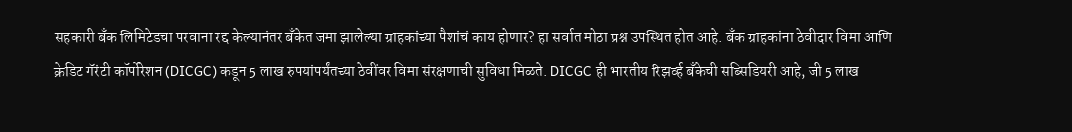सहकारी बँक लिमिटेडचा परवाना रद्द केल्यानंतर बँकेत जमा झालेल्या ग्राहकांच्या पैशांचं काय होणार? हा सर्वात मोठा प्रश्न उपस्थित होत आहे. बँक ग्राहकांना ठेवीदार विमा आणि क्रेडिट गॅरंटी कॉर्पोरेशन (DICGC) कडून 5 लाख रुपयांपर्यंतच्या ठेवींवर विमा संरक्षणाची सुविधा मिळते. DICGC ही भारतीय रिझर्व्ह बँकेची सब्सिडियरी आहे, जी 5 लाख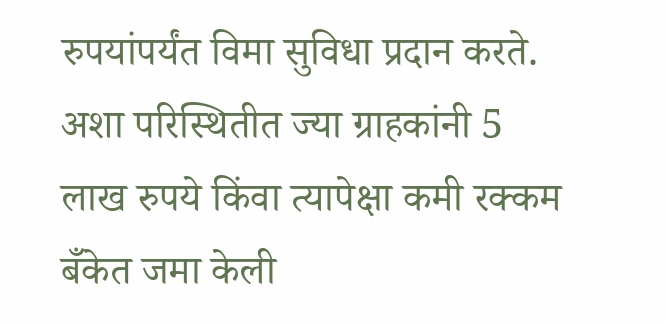रुपयांपर्यंत विमा सुविधा प्रदान करते. अशा परिस्थितीत ज्या ग्राहकांनी 5 लाख रुपये किंवा त्यापेक्षा कमी रक्कम बँकेत जमा केली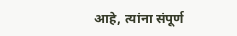आहे, त्यांना संपूर्ण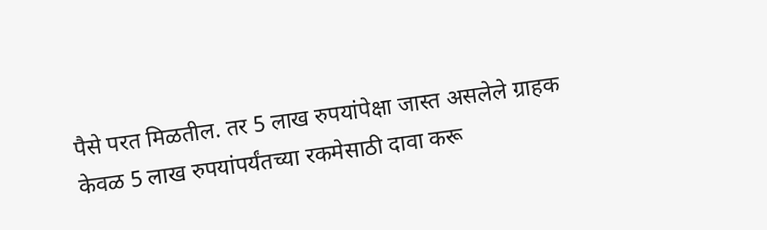पैसे परत मिळतील. तर 5 लाख रुपयांपेक्षा जास्त असलेले ग्राहक केवळ 5 लाख रुपयांपर्यंतच्या रकमेसाठी दावा करू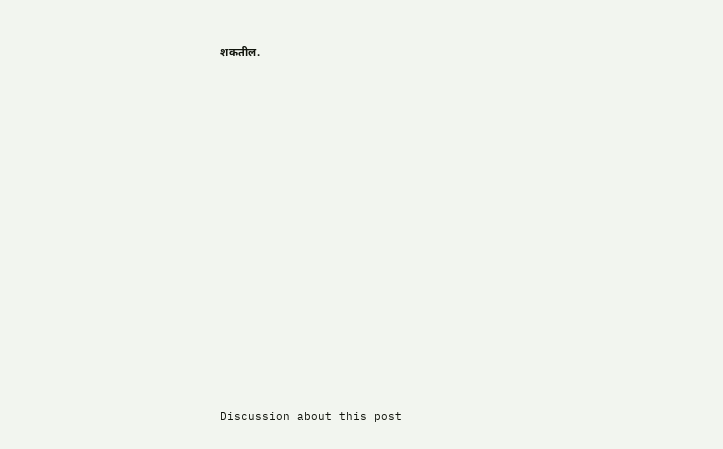शकतील.















Discussion about this post